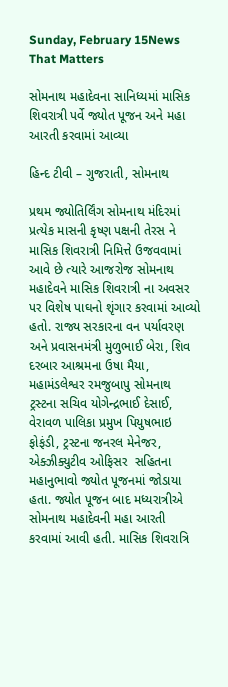Sunday, February 15News That Matters

સોમનાથ મહાદેવના સાનિધ્યમાં માસિક શિવરાત્રી પર્વે જ્યોત પૂજન અને મહા આરતી કરવામાં આવ્યા

હિન્દ ટીવી – ગુજરાતી, સોમનાથ

પ્રથમ જ્યોતિર્લિંગ સોમનાથ મંદિરમાં પ્રત્યેક માસની કૃષ્ણ પક્ષની તેરસ ને માસિક શિવરાત્રી નિમિત્તે ઉજવવામાં આવે છે ત્યારે આજરોજ સોમનાથ મહાદેવને માસિક શિવરાત્રી ના અવસર પર વિશેષ પાઘનો શૃંગાર કરવામાં આવ્યો હતો. રાજ્ય સરકારના વન પર્યાવરણ અને પ્રવાસનમંત્રી મુળુભાઈ બેરા, શિવ દરબાર આશ્રમના ઉષા મૈયા, મહામંડલેશ્વર રમજુબાપુ સોમનાથ ટ્રસ્ટના સચિવ યોગેન્દ્રભાઈ દેસાઈ, વેરાવળ પાલિકા પ્રમુખ પિયુષભાઇ ફોફંડી, ટ્રસ્ટના જનરલ મેનેજર, એક્ઝીક્યુટીવ ઓફિસર  સહિતના મહાનુભાવો જ્યોત પૂજનમાં જોડાયા હતા. જ્યોત પૂજન બાદ મધ્યરાત્રીએ સોમનાથ મહાદેવની મહા આરતી કરવામાં આવી હતી. માસિક શિવરાત્રિ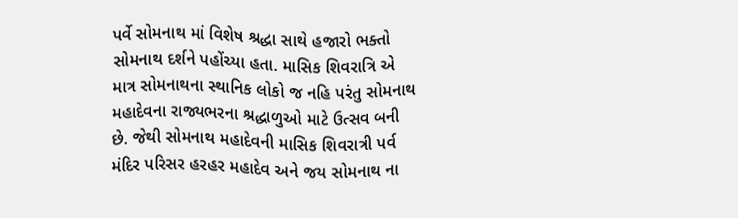પર્વે સોમનાથ માં વિશેષ શ્રદ્ધા સાથે હજારો ભક્તો સોમનાથ દર્શને પહોંચ્યા હતા. માસિક શિવરાત્રિ એ માત્ર સોમનાથના સ્થાનિક લોકો જ નહિ પરંતુ સોમનાથ મહાદેવના રાજ્યભરના શ્રદ્ધાળુઓ માટે ઉત્સવ બની છે. જેથી સોમનાથ મહાદેવની માસિક શિવરાત્રી પર્વ મંદિર પરિસર હરહર મહાદેવ અને જય સોમનાથ ના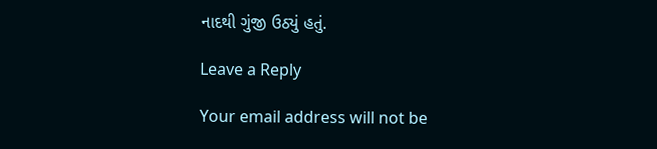નાદથી ગુંજી ઉઠ્યું હતું.

Leave a Reply

Your email address will not be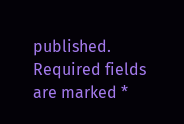published. Required fields are marked *